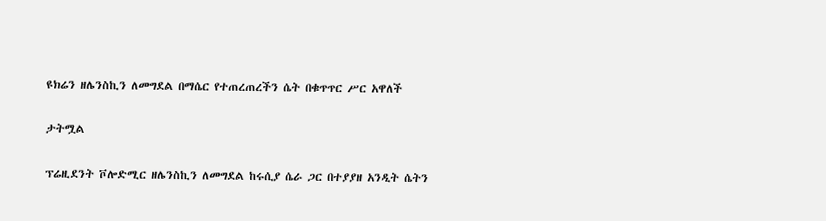ዩክሬን ዘሌንስኪን ለመግደል በማሴር የተጠረጠረችን ሴት በቁጥጥር ሥር አዋለች

ታትሟል

ፕሬዚደንት ቮሎድሚር ዘሌንስኪን ለመግደል ከሩሲያ ሴራ ጋር በተያያዘ አንዲት ሴትን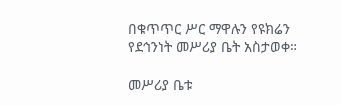በቁጥጥር ሥር ማዋሉን የዩክሬን የደኅንነት መሥሪያ ቤት አስታወቀ።

መሥሪያ ቤቱ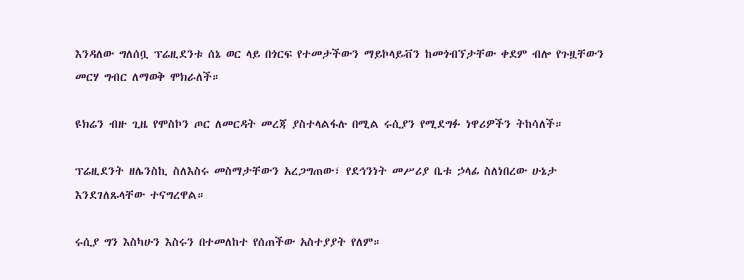እንዳለው ግለሰቧ ፕሬዚደንቱ ሰኔ ወር ላይ በጎርፍ የተመታችውን ማይኮላይቭን ከመጎብኘታቸው ቀደም ብሎ የጉዟቸውን መርሃ ግብር ለማወቅ ሞክራለች።

ዩክሬን ብዙ ጊዜ የሞስኮን ጦር ለመርዳት መረጃ ያስተላልፋሉ በሚል ሩሲያን የሚደግፉ ነዋሪዎችን ትከሳለች።

ፕሬዚደንት ዘሌንስኪ ስለእስሩ መስማታቸውን አረጋግጠው፣ የደኅንነት መሥሪያ ቤቱ ኃላፊ ስለነበረው ሁኔታ እንደገለጹላቸው ተናግረዋል።

ሩሲያ ግን እስካሁን እስሩን በተመለከተ የሰጠችው አስተያያት የለም።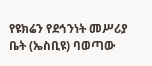የዩክሬን የደኅንነት መሥሪያ ቤት (ኤስቢዩ) ባወጣው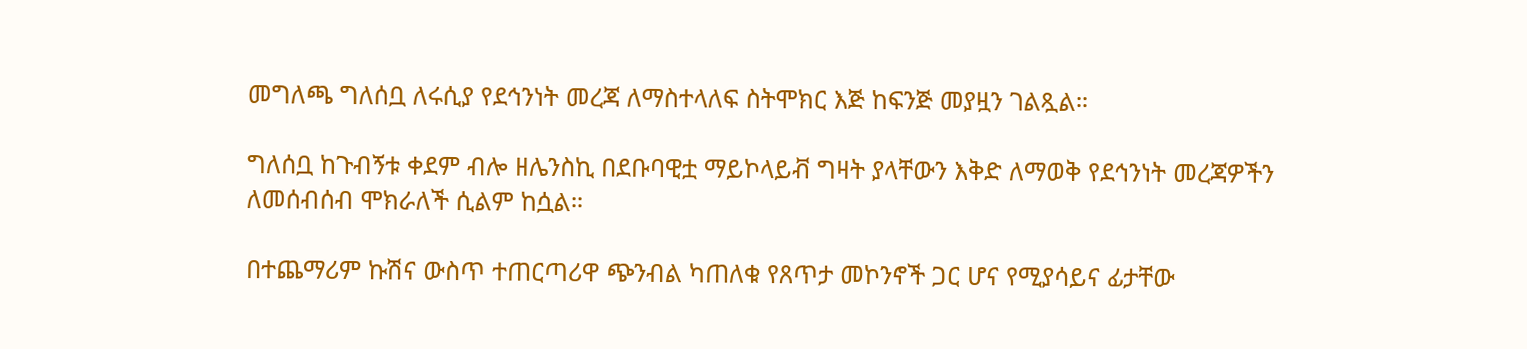መግለጫ ግለሰቧ ለሩሲያ የደኅንነት መረጃ ለማስተላለፍ ስትሞክር እጅ ከፍንጅ መያዟን ገልጿል።

ግለሰቧ ከጉብኝቱ ቀደም ብሎ ዘሌንስኪ በደቡባዊቷ ማይኮላይቭ ግዛት ያላቸውን እቅድ ለማወቅ የደኅንነት መረጃዎችን ለመሰብሰብ ሞክራለች ሲልም ከሷል።

በተጨማሪም ኩሽና ውስጥ ተጠርጣሪዋ ጭንብል ካጠለቁ የጸጥታ መኮንኖች ጋር ሆና የሚያሳይና ፊታቸው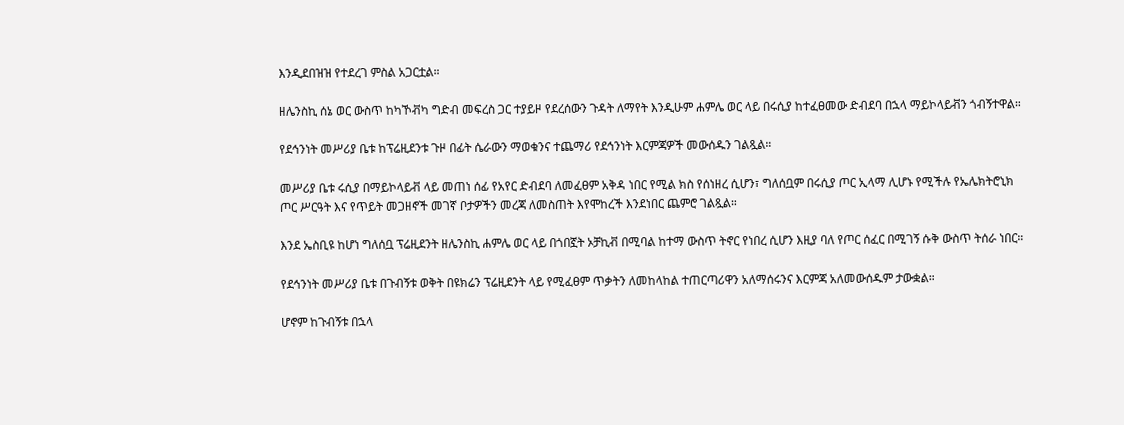እንዲደበዝዝ የተደረገ ምስል አጋርቷል።

ዘሌንስኪ ሰኔ ወር ውስጥ ከካኾቭካ ግድብ መፍረስ ጋር ተያይዞ የደረሰውን ጉዳት ለማየት እንዲሁም ሐምሌ ወር ላይ በሩሲያ ከተፈፀመው ድብደባ በኋላ ማይኮላይቭን ጎብኝተዋል።

የደኅንነት መሥሪያ ቤቱ ከፕሬዚደንቱ ጉዞ በፊት ሴራውን ማወቁንና ተጨማሪ የደኅንነት እርምጃዎች መውሰዱን ገልጿል።

መሥሪያ ቤቱ ሩሲያ በማይኮላይቭ ላይ መጠነ ሰፊ የአየር ድብደባ ለመፈፀም አቅዳ ነበር የሚል ክስ የሰነዘረ ሲሆን፣ ግለሰቧም በሩሲያ ጦር ኢላማ ሊሆኑ የሚችሉ የኤሌክትሮኒክ ጦር ሥርዓት እና የጥይት መጋዘኖች መገኛ ቦታዎችን መረጃ ለመስጠት እየሞከረች እንደነበር ጨምሮ ገልጿል።

እንደ ኤስቢዩ ከሆነ ግለሰቧ ፕሬዚደንት ዘሌንስኪ ሐምሌ ወር ላይ በጎበኟት ኦቻኪቭ በሚባል ከተማ ውስጥ ትኖር የነበረ ሲሆን እዚያ ባለ የጦር ሰፈር በሚገኝ ሱቅ ውስጥ ትሰራ ነበር።

የደኅንነት መሥሪያ ቤቱ በጉብኝቱ ወቅት በዩክሬን ፕሬዚደንት ላይ የሚፈፀም ጥቃትን ለመከላከል ተጠርጣሪዋን አለማሰሩንና እርምጃ አለመውሰዱም ታውቋል።

ሆኖም ከጉብኝቱ በኋላ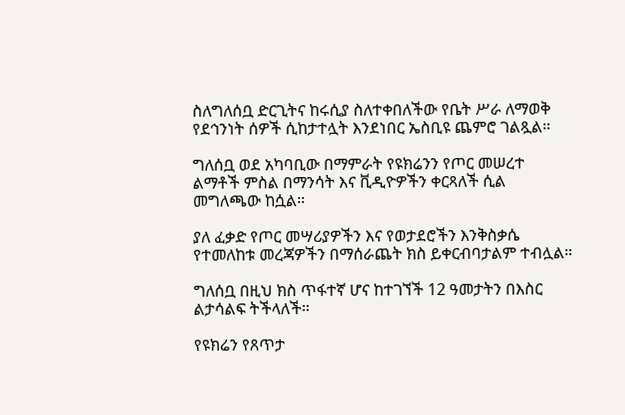ስለግለሰቧ ድርጊትና ከሩሲያ ስለተቀበለችው የቤት ሥራ ለማወቅ የደኅንነት ሰዎች ሲከታተሏት እንደነበር ኤስቢዩ ጨምሮ ገልጿል።

ግለሰቧ ወደ አካባቢው በማምራት የዩክሬንን የጦር መሠረተ ልማቶች ምስል በማንሳት እና ቪዲዮዎችን ቀርጻለች ሲል መግለጫው ከሷል።

ያለ ፈቃድ የጦር መሣሪያዎችን እና የወታደሮችን እንቅስቃሴ የተመለከቱ መረጃዎችን በማሰራጨት ክስ ይቀርብባታልም ተብሏል።

ግለሰቧ በዚህ ክስ ጥፋተኛ ሆና ከተገኘች 12 ዓመታትን በእስር ልታሳልፍ ትችላለች።

የዩክሬን የጸጥታ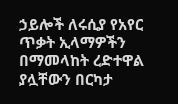ኃይሎች ለሩሲያ የአየር ጥቃት ኢላማዎችን በማመላከት ረድተዋል ያሏቸውን በርካታ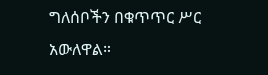ግለሰቦችን በቁጥጥር ሥር አውለዋል።